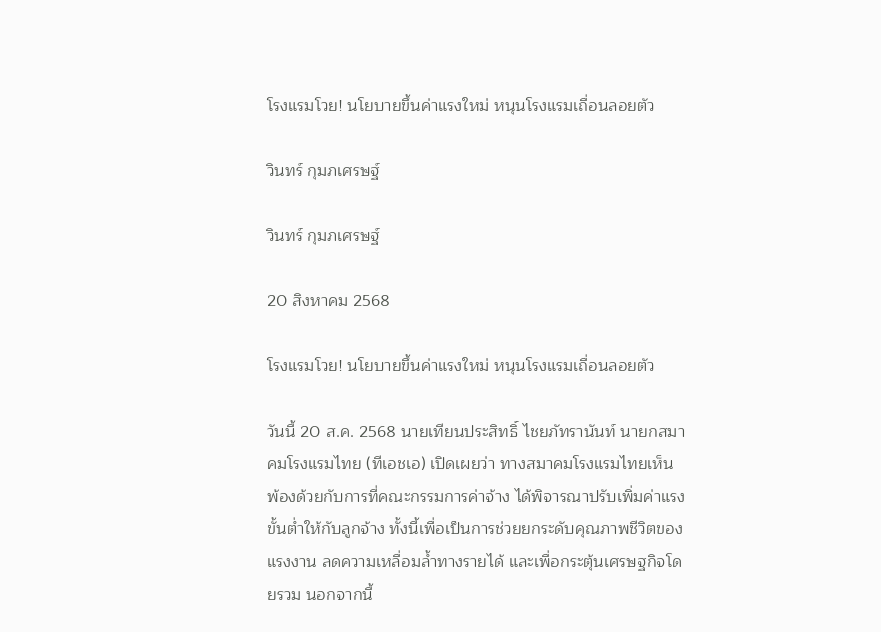โรงแรมโวย! นโยบายขึ้นค่าแรงใหม่ หนุนโรงแรมเถื่อนลอยตัว

วินทร์ กุมภเศรษฐ์

วินทร์ กุมภเศรษฐ์

20 สิงหาคม 2568

โรงแรมโวย! นโยบายขึ้นค่าแรงใหม่ หนุนโรงแรมเถื่อนลอยตัว

วันนี้ 20 ส.ค. 2568 นายเทียนประสิทธิ์ ไชยภัทรานันท์ นายกสมาคมโรงแรมไทย (ทีเอชเอ) เปิดเผยว่า ทางสมาคมโรงแรมไทยเห็นพ้องด้วยกับการที่คณะกรรมการค่าจ้าง ได้พิจารณาปรับเพิ่มค่าแรงขั้นต่ำให้กับลูกจ้าง ทั้งนี้เพื่อเป็นการช่วยยกระดับคุณภาพชีวิตของแรงงาน ลดความเหลื่อมล้ำทางรายได้ และเพื่อกระตุ้นเศรษฐกิจโดยรวม นอกจากนี้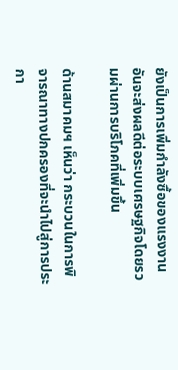ยังเป็นการเพิ่มกำลังซื้อของแรงงานอันจะส่งผลดีต่อระบบเศรษฐกิจโดยรวมผ่านการบริโภคที่เพิ่มขึ้น

ด้านสมาคมฯ เห็นว่า กระบวนในการพิจารณาทางปกครองที่จะนำไปสู่การประกา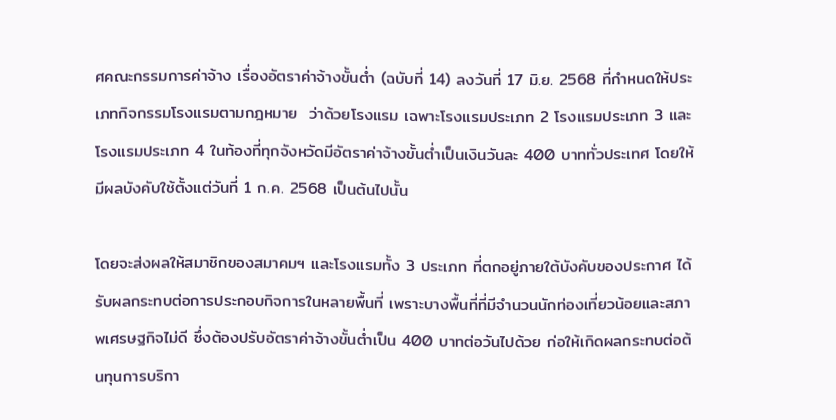ศคณะกรรมการค่าจ้าง เรื่องอัตราค่าจ้างขั้นต่ำ (ฉบับที่ 14) ลงวันที่ 17 มิ.ย. 2568 ที่กำหนดให้ประเภทกิจกรรมโรงแรมตามกฎหมาย  ว่าด้วยโรงแรม เฉพาะโรงแรมประเภท 2 โรงแรมประเภท 3 และโรงแรมประเภท 4 ในท้องที่ทุกจังหวัดมีอัตราค่าจ้างขั้นต่ำเป็นเงินวันละ 400 บาททั่วประเทศ โดยให้มีผลบังคับใช้ตั้งแต่วันที่ 1 ก.ค. 2568 เป็นต้นไปนั้น

โดยจะส่งผลให้สมาชิกของสมาคมฯ และโรงแรมทั้ง 3 ประเภท ที่ตกอยู่ภายใต้บังคับของประกาศ ได้รับผลกระทบต่อการประกอบกิจการในหลายพื้นที่ เพราะบางพื้นที่ที่มีจำนวนนักท่องเที่ยวน้อยและสภาพเศรษฐกิจไม่ดี ซึ่งต้องปรับอัตราค่าจ้างขั้นต่ำเป็น 400 บาทต่อวันไปด้วย ก่อให้เกิดผลกระทบต่อต้นทุนการบริกา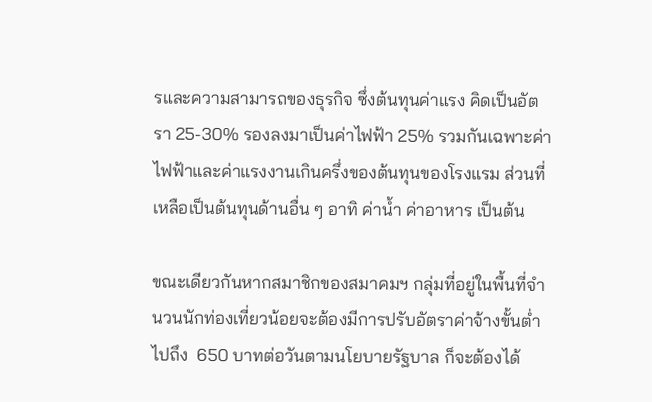รและความสามารถของธุรกิจ ซึ่งต้นทุนค่าแรง คิดเป็นอัตรา 25-30% รองลงมาเป็นค่าไฟฟ้า 25% รวมกันเฉพาะค่าไฟฟ้าและค่าแรงงานเกินครึ่งของต้นทุนของโรงแรม ส่วนที่เหลือเป็นต้นทุนด้านอื่น ๆ อาทิ ค่าน้ำ ค่าอาหาร เป็นต้น

ขณะเดียวกันหากสมาชิกของสมาคมฯ กลุ่มที่อยู่ในพื้นที่จำนวนนักท่องเที่ยวน้อยจะต้องมีการปรับอัตราค่าจ้างขั้นต่ำไปถึง  650 บาทต่อวันตามนโยบายรัฐบาล ก็จะต้องได้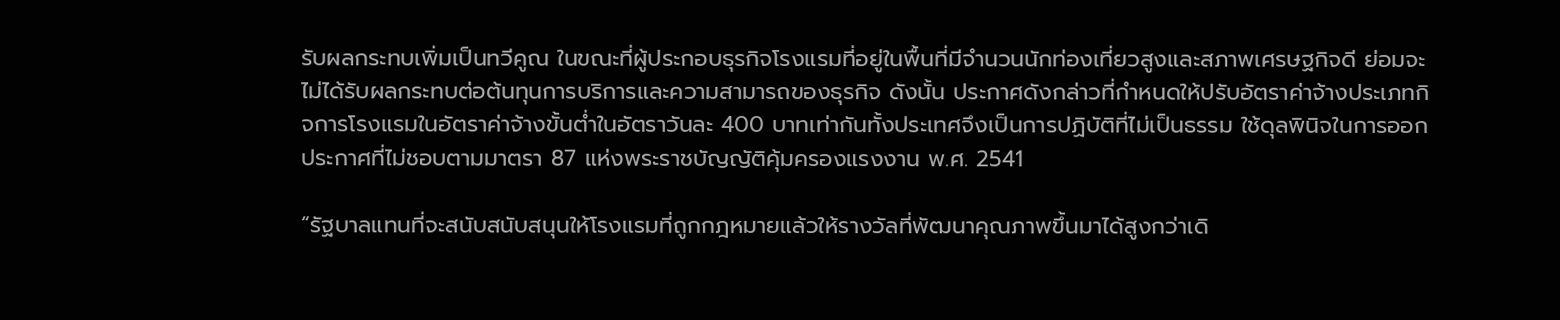รับผลกระทบเพิ่มเป็นทวีคูณ ในขณะที่ผู้ประกอบธุรกิจโรงแรมที่อยู่ในพื้นที่มีจำนวนนักท่องเที่ยวสูงและสภาพเศรษฐกิจดี ย่อมจะไม่ได้รับผลกระทบต่อต้นทุนการบริการและความสามารถของธุรกิจ ดังนั้น ประกาศดังกล่าวที่กำหนดให้ปรับอัตราค่าจ้างประเภทกิจการโรงแรมในอัตราค่าจ้างขั้นต่ำในอัตราวันละ 400 บาทเท่ากันทั้งประเทศจึงเป็นการปฏิบัติที่ไม่เป็นธรรม ใช้ดุลพินิจในการออกประกาศที่ไม่ชอบตามมาตรา 87 แห่งพระราชบัญญัติคุ้มครองแรงงาน พ.ศ. 2541

“รัฐบาลแทนที่จะสนับสนับสนุนให้โรงแรมที่ถูกกฎหมายแล้วให้รางวัลที่พัฒนาคุณภาพขึ้นมาได้สูงกว่าเดิ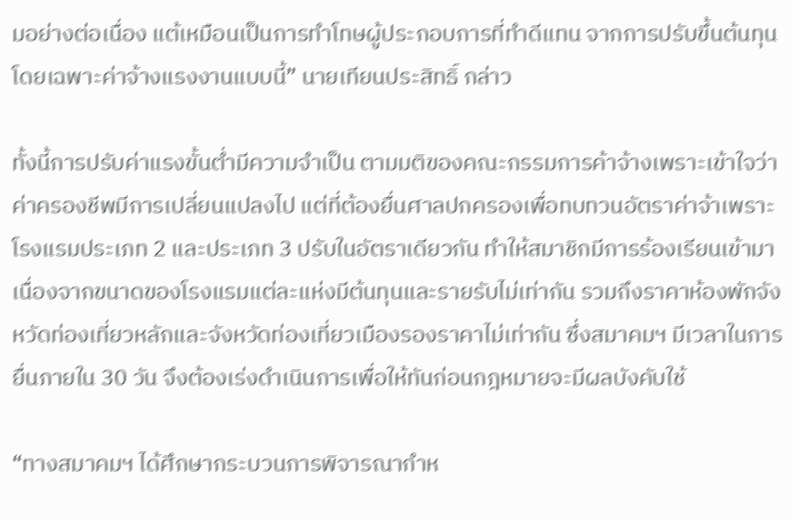มอย่างต่อเนื่อง แต้เหมือนเป็นการทำโทษผู้ประกอบการที่ทำดีแทน จากการปรับขึ้นต้นทุน โดยเฉพาะค่าจ้างแรงงานแบบนี้” นายเทียนประสิทธิ์ กล่าว

ทั้งนี้การปรับค่าแรงขั้นต่ำมีความจำเป็น ตามมติของคณะกรรมการค้าจ้างเพราะเข้าใจว่าค่าครองชีพมีการเปลี่ยนแปลงไป แต่ที่ต้องยื่นศาลปกครองเพื่อทบทวนอัตราค่าจ้าเพราะโรงแรมประเภท 2 และประเภท 3 ปรับในอัตราเดียวกัน ทำให้สมาชิกมีการร้องเรียนเข้ามา เนื่องจากขนาดของโรงแรมแต่ละแห่งมีต้นทุนและรายรับไม่เท่ากัน รวมถึงราคาห้องพักจังหวัดท่องเที่ยวหลักและจังหวัดท่องเที่ยวเมืองรองราคาไม่เท่ากัน ซึ่งสมาคมฯ มีเวลาในการยื่นภายใน 30 วัน จึงต้องเร่งดำเนินการเพื่อให้ทันก่อนกฎหมายจะมีผลบังคับใช้

“ทางสมาคมฯ ได้ศึกษากระบวนการพิจารณากำห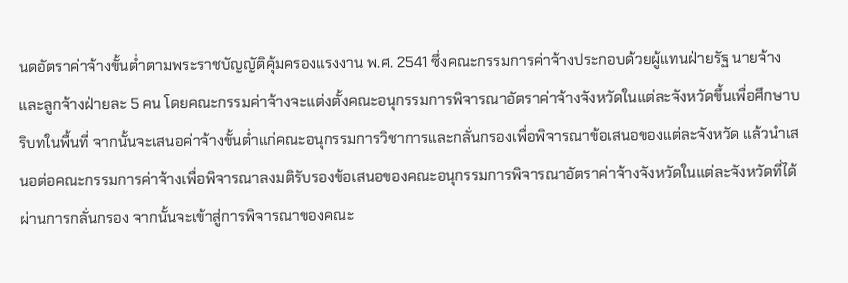นดอัตราค่าจ้างขั้นต่ำตามพระราชบัญญัติคุ้มครองแรงงาน พ.ศ. 2541 ซึ่งคณะกรรมการค่าจ้างประกอบด้วยผู้แทนฝ่ายรัฐ นายจ้าง และลูกจ้างฝ่ายละ 5 คน โดยคณะกรรมค่าจ้างจะแต่งตั้งคณะอนุกรรมการพิจารณาอัตราค่าจ้างจังหวัดในแต่ละจังหวัดขึ้นเพื่อศึกษาบริบทในพื้นที่ จากนั้นจะเสนอค่าจ้างขั้นต่ำแก่คณะอนุกรรมการวิชาการและกลั่นกรองเพื่อพิจารณาข้อเสนอของแต่ละจังหวัด แล้วนำเสนอต่อคณะกรรมการค่าจ้างเพื่อพิจารณาลงมติรับรองข้อเสนอของคณะอนุกรรมการพิจารณาอัตราค่าจ้างจังหวัดในแต่ละจังหวัดที่ได้ผ่านการกลั่นกรอง จากนั้นจะเข้าสู่การพิจารณาของคณะ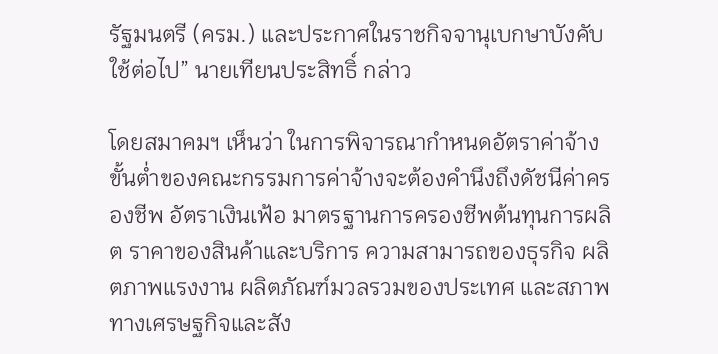รัฐมนตรี (ครม.) และประกาศในราชกิจจานุเบกษาบังคับใช้ต่อไป” นายเทียนประสิทธิ์ กล่าว

โดยสมาคมฯ เห็นว่า ในการพิจารณากำหนดอัตราค่าจ้างขั้นต่ำของคณะกรรมการค่าจ้างจะต้องคำนึงถึงดัชนีค่าครองชีพ อัตราเงินเฟ้อ มาตรฐานการครองชีพต้นทุนการผลิต ราคาของสินค้าและบริการ ความสามารถของธุรกิจ ผลิตภาพแรงงาน ผลิตภัณฑ์มวลรวมของประเทศ และสภาพทางเศรษฐกิจและสัง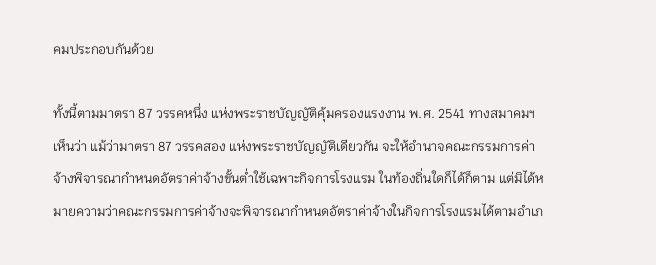คมประกอบกันด้วย

ทั้งนี้ตามมาตรา 87 วรรคหนึ่ง แห่งพระราชบัญญัติคุ้มครองแรงงาน พ.ศ. 2541 ทางสมาคมฯ เห็นว่า แม้ว่ามาตรา 87 วรรคสอง แห่งพระราชบัญญัติเดียวกัน จะให้อำนาจคณะกรรมการค่าจ้างพิจารณากำหนดอัตราค่าจ้างขั้นต่ำใช้เฉพาะกิจการโรงแรม ในท้องถิ่นใดก็ได้ก็ตาม แต่มิได้หมายความว่าคณะกรรมการค่าจ้างจะพิจารณากำหนดอัตราค่าจ้างในกิจการโรงแรมได้ตามอำเภ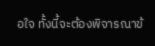อใจ ทั้งนี้จะต้องพิจารณาข้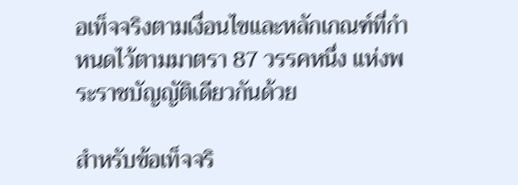อเท็จจริงตามเงื่อนไขและหลักเกณฑ์ที่กำหนดไว้ตามมาตรา 87 วรรคหนึ่ง แห่งพระราชบัญญัติเดียวกันด้วย

สำหรับข้อเท็จจริ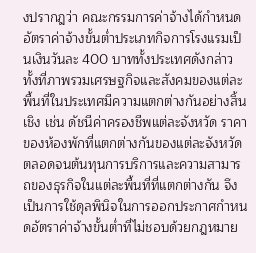งปรากฎว่า คณะกรรมการค่าจ้างได้กำหนดอัตราค่าจ้างขั้นต่ำประเภทกิจการโรงแรมเป็นเงินวันละ 400 บาททั้งประเทศดังกล่าว ทั้งที่ภาพรวมเศรษฐกิจและสังคมของแต่ละพื้นที่ในประเทศมีความแตกต่างกันอย่างสิ้นเชิง เช่น ดัชนีค่าครองชีพแต่ละจังหวัด ราคาของห้องพักที่แตกต่างกันของแต่ละจังหวัด ตลอดจนต้นทุนการบริการและความสามารถของธุรกิจในแต่ละพื้นที่ที่แตกต่างกัน จึงเป็นการใช้ดุลพินิจในการออกประกาศกำหนดอัตราค่าจ้างขั้นต่ำที่ไม่ชอบด้วยกฎหมาย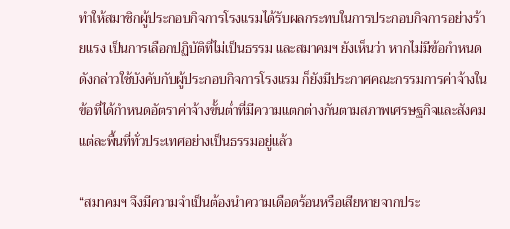ทำให้สมาชิกผู้ประกอบกิจการโรงแรมได้รับผลกระทบในการประกอบกิจการอย่างร้ายแรง เป็นการเลือกปฏิบัติที่ไม่เป็นธรรม และสมาคมฯ ยังเห็นว่า หากไม่มีข้อกำหนดดังกล่าวใช้บังคับกับผู้ประกอบกิจการโรงแรม ก็ยังมีประกาศคณะกรรมการค่าจ้างในข้อที่ได้กำหนดอัตราค่าจ้างขั้นต่ำที่มีความแตกต่างกันตามสภาพเศรษฐกิจและสังคมแต่ละพื้นที่ทั่วประเทศอย่างเป็นธรรมอยู่แล้ว

“สมาคมฯ จึงมีความจำเป็นต้องนำความเดือดร้อนหรือเสียหายจากประ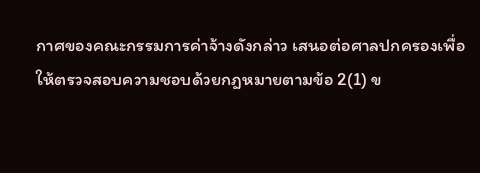กาศของคณะกรรมการค่าจ้างดังกล่าว เสนอต่อศาลปกครองเพื่อให้ตรวจสอบความชอบด้วยกฎหมายตามข้อ 2(1) ข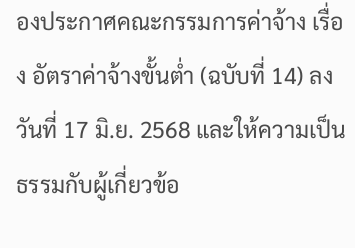องประกาศคณะกรรมการค่าจ้าง เรื่อง อัตราค่าจ้างขั้นต่ำ (ฉบับที่ 14) ลงวันที่ 17 มิ.ย. 2568 และให้ความเป็นธรรมกับผู้เกี่ยวข้อ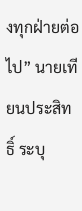งทุกฝ่ายต่อไป” นายเทียนประสิทธิ์ ระบุ